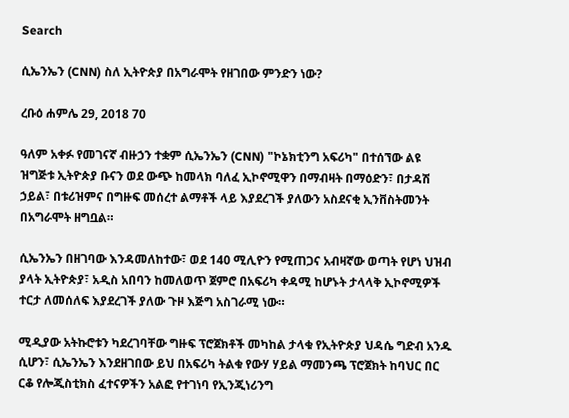Search

ሲኤንኤን (CNN) ስለ ኢትዮጵያ በአግራሞት የዘገበው ምንድን ነው?

ረቡዕ ሐምሌ 29, 2018 70

ዓለም አቀፉ የመገናኛ ብዙኃን ተቋም ሲኤንኤን (CNN) "ኮኔክቲንግ አፍሪካ" በተሰኘው ልዩ ዝግጅቱ ኢትዮጵያ ቡናን ወደ ውጭ ከመላክ ባለፈ ኢኮኖሚዋን በማብዛት በማዕድን፣ በታዳሽ ኃይል፣ በቱሪዝምና በግዙፍ መሰረተ ልማቶች ላይ እያደረገች ያለውን አስደናቂ ኢንቨስትመንት በአግራሞት ዘግቧል።

ሲኤንኤን በዘገባው እንዳመለከተው፣ ወደ 140 ሚሊዮን የሚጠጋና አብዛኛው ወጣት የሆነ ህዝብ ያላት ኢትዮጵያ፣ አዲስ አበባን ከመለወጥ ጀምሮ በአፍሪካ ቀዳሚ ከሆኑት ታላላቅ ኢኮኖሚዎች ተርታ ለመሰለፍ እያደረገች ያለው ጉዞ እጅግ አስገራሚ ነው።

ሚዲያው አትኩሮቱን ካደረገባቸው ግዙፍ ፕሮጀክቶች መካከል ታላቁ የኢትዮጵያ ህዳሴ ግድብ አንዱ ሲሆን፣ ሲኤንኤን እንደዘገበው ይህ በአፍሪካ ትልቁ የውሃ ሃይል ማመንጫ ፕሮጀክት ከባህር በር ርቆ የሎጂስቲክስ ፈተናዎችን አልፎ የተገነባ የኢንጂነሪንግ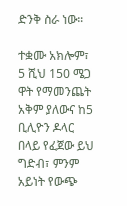ድንቅ ስራ ነው።

ተቋሙ አክሎም፣ 5 ሺህ 150 ሜጋ ዋት የማመንጨት አቅም ያለውና ከ5 ቢሊዮን ዶላር በላይ የፈጀው ይህ ግድብ፣ ምንም አይነት የውጭ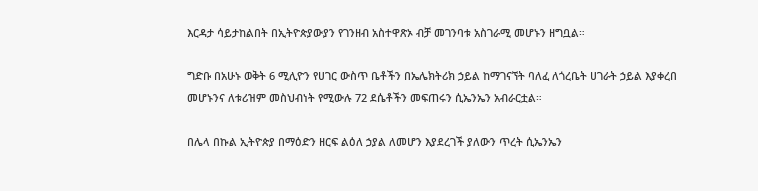እርዳታ ሳይታከልበት በኢትዮጵያውያን የገንዘብ አስተዋጽኦ ብቻ መገንባቱ አስገራሚ መሆኑን ዘግቧል።

ግድቡ በአሁኑ ወቅት 6 ሚሊዮን የሀገር ውስጥ ቤቶችን በኤሌክትሪክ ኃይል ከማገናኘት ባለፈ ለጎረቤት ሀገራት ኃይል እያቀረበ መሆኑንና ለቱሪዝም መስህብነት የሚውሉ 72 ደሴቶችን መፍጠሩን ሲኤንኤን አብራርቷል።

በሌላ በኩል ኢትዮጵያ በማዕድን ዘርፍ ልዕለ ኃያል ለመሆን እያደረገች ያለውን ጥረት ሲኤንኤን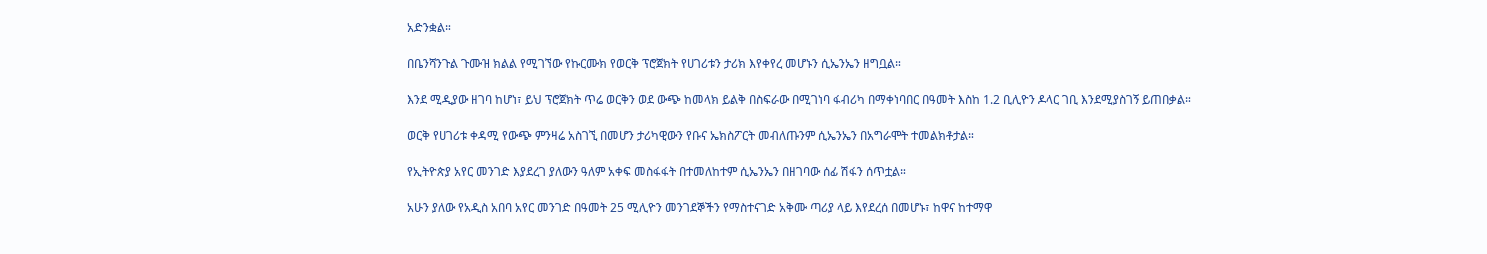አድንቋል።

በቤንሻንጉል ጉሙዝ ክልል የሚገኘው የኩርሙክ የወርቅ ፕሮጀክት የሀገሪቱን ታሪክ እየቀየረ መሆኑን ሲኤንኤን ዘግቧል።

እንደ ሚዲያው ዘገባ ከሆነ፣ ይህ ፕሮጀክት ጥሬ ወርቅን ወደ ውጭ ከመላክ ይልቅ በስፍራው በሚገነባ ፋብሪካ በማቀነባበር በዓመት እስከ 1.2 ቢሊዮን ዶላር ገቢ እንደሚያስገኝ ይጠበቃል።

ወርቅ የሀገሪቱ ቀዳሚ የውጭ ምንዛሬ አስገኚ በመሆን ታሪካዊውን የቡና ኤክስፖርት መብለጡንም ሲኤንኤን በአግራሞት ተመልክቶታል።

የኢትዮጵያ አየር መንገድ እያደረገ ያለውን ዓለም አቀፍ መስፋፋት በተመለከተም ሲኤንኤን በዘገባው ሰፊ ሽፋን ሰጥቷል።

አሁን ያለው የአዲስ አበባ አየር መንገድ በዓመት 25 ሚሊዮን መንገደኞችን የማስተናገድ አቅሙ ጣሪያ ላይ እየደረሰ በመሆኑ፣ ከዋና ከተማዋ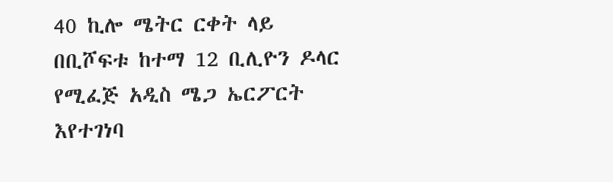40 ኪሎ ሜትር ርቀት ላይ በቢሾፍቱ ከተማ 12 ቢሊዮን ዶላር የሚፈጅ አዲስ ሜጋ ኤርፖርት እየተገነባ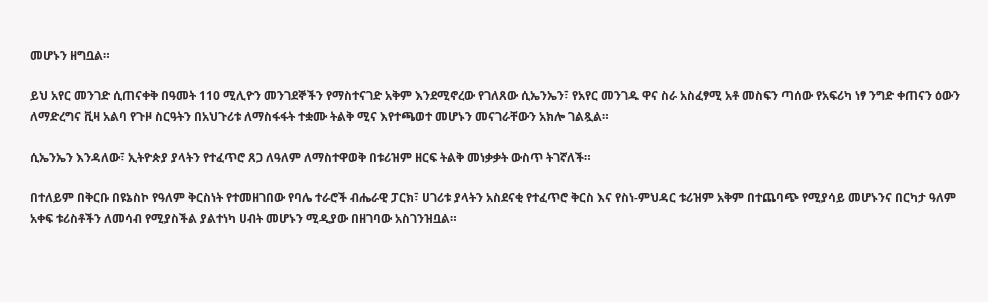መሆኑን ዘግቧል።

ይህ አየር መንገድ ሲጠናቀቅ በዓመት 110 ሚሊዮን መንገደኞችን የማስተናገድ አቅም እንደሚኖረው የገለጸው ሲኤንኤን፣ የአየር መንገዱ ዋና ስራ አስፈፃሚ አቶ መስፍን ጣሰው የአፍሪካ ነፃ ንግድ ቀጠናን ዕውን ለማድረግና ቪዛ አልባ የጉዞ ስርዓትን በአህጉሪቱ ለማስፋፋት ተቋሙ ትልቅ ሚና እየተጫወተ መሆኑን መናገራቸውን አክሎ ገልጿል።

ሲኤንኤን እንዳለው፣ ኢትዮጵያ ያላትን የተፈጥሮ ጸጋ ለዓለም ለማስተዋወቅ በቱሪዝም ዘርፍ ትልቅ መነቃቃት ውስጥ ትገኛለች።

በተለይም በቅርቡ በዩኔስኮ የዓለም ቅርስነት የተመዘገበው የባሌ ተራሮች ብሔራዊ ፓርክ፣ ሀገሪቱ ያላትን አስደናቂ የተፈጥሮ ቅርስ እና የስነ-ምህዳር ቱሪዝም አቅም በተጨባጭ የሚያሳይ መሆኑንና በርካታ ዓለም አቀፍ ቱሪስቶችን ለመሳብ የሚያስችል ያልተነካ ሀብት መሆኑን ሚዲያው በዘገባው አስገንዝቧል።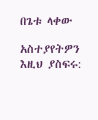በጌቱ ላቀው

አስተያየትዎን እዚህ ያስፍሩ: